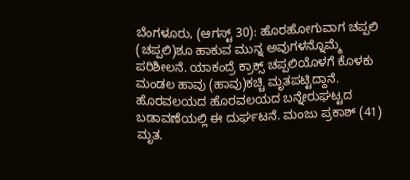ಬೆಂಗಳೂರು, (ಆಗಸ್ಟ್ 30): ಹೊರಹೋಗುವಾಗ ಚಪ್ಪಲಿ (ಚಪ್ಪಲಿ)ಶೂ ಹಾಕುವ ಮುನ್ನ ಅವುಗಳನ್ನೊಮ್ಮೆ ಪರಿಶೀಲನೆ. ಯಾಕಂದ್ರೆ ಕ್ರಾಕ್ಸ್ ಚಪ್ಪಲಿಯೊಳಗೆ ಕೊಳಕು ಮಂಡಲ ಹಾವು (ಹಾವು)ಕಚ್ಚಿ ಮೃತಪಟ್ಟಿದ್ದಾನೆ. ಹೊರವಲಯದ ಹೊರವಲಯದ ಬನ್ನೇರುಘಟ್ಟದ ಬಡಾವಣೆಯಲ್ಲಿ ಈ ದುರ್ಘಟನೆ. ಮಂಜು ಪ್ರಕಾಶ್ (41) ಮೃತ.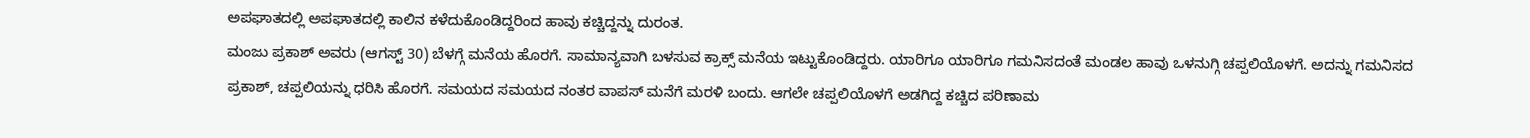ಅಪಘಾತದಲ್ಲಿ ಅಪಘಾತದಲ್ಲಿ ಕಾಲಿನ ಕಳೆದುಕೊಂಡಿದ್ದರಿಂದ ಹಾವು ಕಚ್ಚಿದ್ದನ್ನು ದುರಂತ.
ಮಂಜು ಪ್ರಕಾಶ್ ಅವರು (ಆಗಸ್ಟ್ 30) ಬೆಳಗ್ಗೆ ಮನೆಯ ಹೊರಗೆ. ಸಾಮಾನ್ಯವಾಗಿ ಬಳಸುವ ಕ್ರಾಕ್ಸ್ ಮನೆಯ ಇಟ್ಟುಕೊಂಡಿದ್ದರು. ಯಾರಿಗೂ ಯಾರಿಗೂ ಗಮನಿಸದಂತೆ ಮಂಡಲ ಹಾವು ಒಳನುಗ್ಗಿ ಚಪ್ಪಲಿಯೊಳಗೆ. ಅದನ್ನು ಗಮನಿಸದ ಪ್ರಕಾಶ್, ಚಪ್ಪಲಿಯನ್ನು ಧರಿಸಿ ಹೊರಗೆ. ಸಮಯದ ಸಮಯದ ನಂತರ ವಾಪಸ್ ಮನೆಗೆ ಮರಳಿ ಬಂದು. ಆಗಲೇ ಚಪ್ಪಲಿಯೊಳಗೆ ಅಡಗಿದ್ದ ಕಚ್ಚಿದ ಪರಿಣಾಮ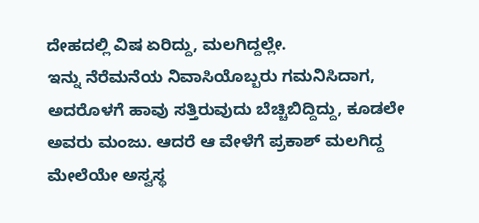ದೇಹದಲ್ಲಿ ವಿಷ ಏರಿದ್ದು, ಮಲಗಿದ್ದಲ್ಲೇ.
ಇನ್ನು ನೆರೆಮನೆಯ ನಿವಾಸಿಯೊಬ್ಬರು ಗಮನಿಸಿದಾಗ, ಅದರೊಳಗೆ ಹಾವು ಸತ್ತಿರುವುದು ಬೆಚ್ಚಿಬಿದ್ದಿದ್ದು, ಕೂಡಲೇ ಅವರು ಮಂಜು. ಆದರೆ ಆ ವೇಳೆಗೆ ಪ್ರಕಾಶ್ ಮಲಗಿದ್ದ ಮೇಲೆಯೇ ಅಸ್ವಸ್ಥ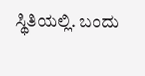ಸ್ಥಿತಿಯಲ್ಲಿ. ಬಂದು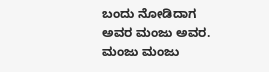ಬಂದು ನೋಡಿದಾಗ ಅವರ ಮಂಜು ಅವರ.
ಮಂಜು ಮಂಜು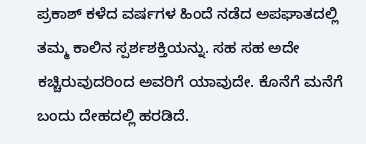ಪ್ರಕಾಶ್ ಕಳೆದ ವರ್ಷಗಳ ಹಿಂದೆ ನಡೆದ ಅಪಘಾತದಲ್ಲಿ ತಮ್ಮ ಕಾಲಿನ ಸ್ಪರ್ಶಶಕ್ತಿಯನ್ನು. ಸಹ ಸಹ ಅದೇ ಕಚ್ಚಿರುವುದರಿಂದ ಅವರಿಗೆ ಯಾವುದೇ. ಕೊನೆಗೆ ಮನೆಗೆ ಬಂದು ದೇಹದಲ್ಲಿ ಹರಡಿದೆ.